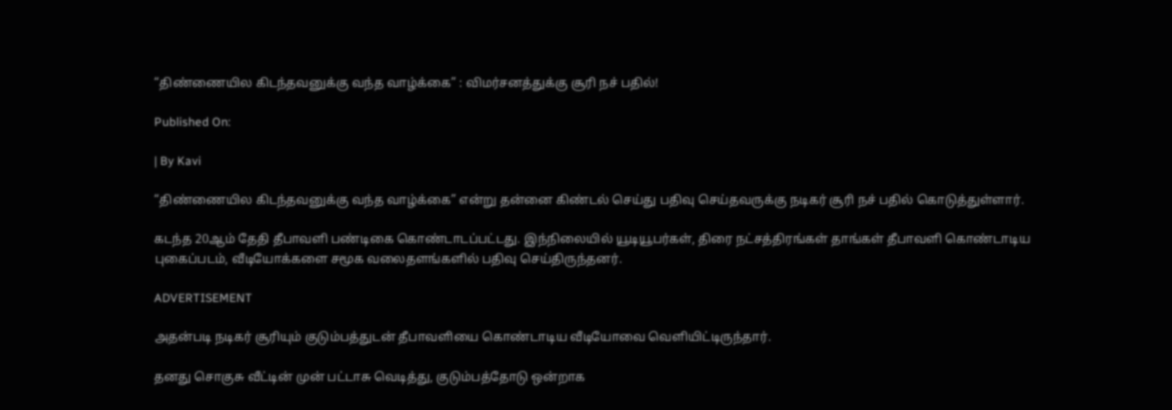“திண்ணையில கிடந்தவனுக்கு வந்த வாழ்க்கை” : விமர்சனத்துக்கு சூரி நச் பதில்!

Published On:

| By Kavi

“திண்ணையில கிடந்தவனுக்கு வந்த வாழ்க்கை” என்று தன்னை கிண்டல் செய்து பதிவு செய்தவருக்கு நடிகர் சூரி நச் பதில் கொடுத்துள்ளார்.

கடந்த 20ஆம் தேதி தீபாவளி பண்டிகை கொண்டாடப்பட்டது. இந்நிலையில் யூடியூபர்கள், திரை நட்சத்திரங்கள் தாங்கள் தீபாவளி கொண்டாடிய புகைப்படம், வீடியோக்களை சமூக வலைதளங்களில் பதிவு செய்திருந்தனர்.

ADVERTISEMENT

அதன்படி நடிகர் சூரியும் குடும்பத்துடன் தீபாவளியை கொண்டாடிய வீடியோவை வெளியிட்டிருந்தார்.

தனது சொகுசு வீட்டின் முன் பட்டாசு வெடித்து, குடும்பத்தோடு ஒன்றாக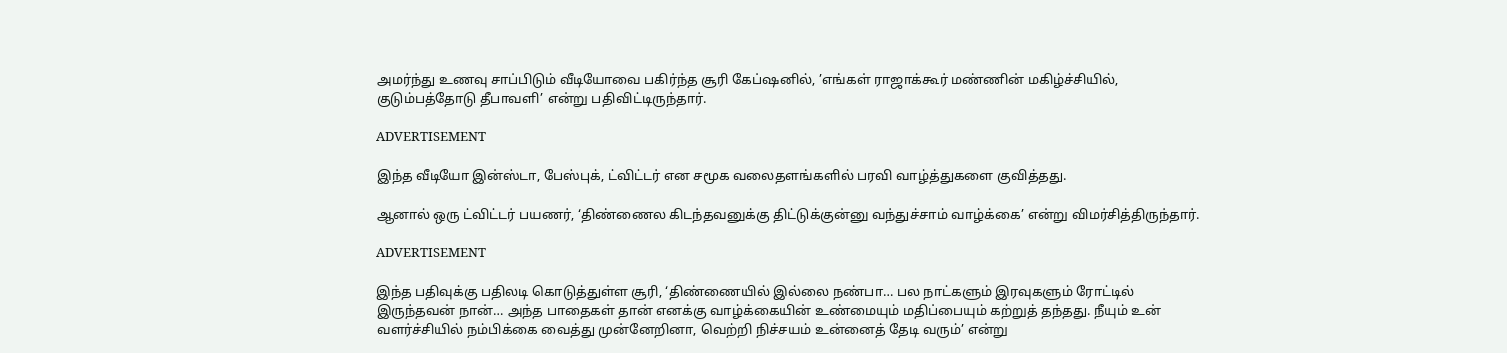அமர்ந்து உணவு சாப்பிடும் வீடியோவை பகிர்ந்த சூரி கேப்ஷனில், ’எங்கள் ராஜாக்கூர் மண்ணின் மகிழ்ச்சியில், குடும்பத்தோடு தீபாவளி’ என்று பதிவிட்டிருந்தார்.

ADVERTISEMENT

இந்த வீடியோ இன்ஸ்டா, பேஸ்புக், ட்விட்டர் என சமூக வலைதளங்களில் பரவி வாழ்த்துகளை குவித்தது.

ஆனால் ஒரு ட்விட்டர் பயணர், ‘திண்ணைல கிடந்தவனுக்கு திட்டுக்குன்னு வந்துச்சாம் வாழ்க்கை’ என்று விமர்சித்திருந்தார்.

ADVERTISEMENT

இந்த பதிவுக்கு பதிலடி கொடுத்துள்ள சூரி, ‘திண்ணையில் இல்லை நண்பா… பல நாட்களும் இரவுகளும் ரோட்டில் இருந்தவன் நான்… அந்த பாதைகள் தான் எனக்கு வாழ்க்கையின் உண்மையும் மதிப்பையும் கற்றுத் தந்தது. நீயும் உன் வளர்ச்சியில் நம்பிக்கை வைத்து முன்னேறினா, வெற்றி நிச்சயம் உன்னைத் தேடி வரும்’ என்று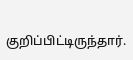குறிப்பிட்டிருந்தார்.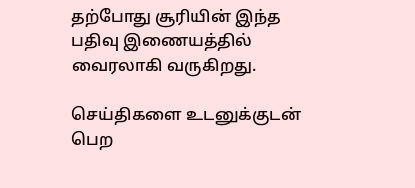தற்போது சூரியின் இந்த பதிவு இணையத்தில் வைரலாகி வருகிறது.

செய்திகளை உடனுக்குடன் பெற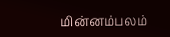மின்னம்பலம்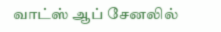வாட்ஸ் ஆப் சேனலில்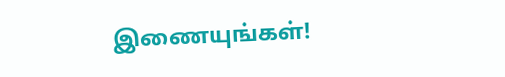இணையுங்கள்!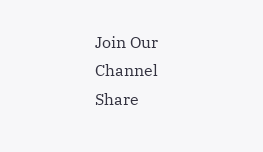Join Our Channel
Share